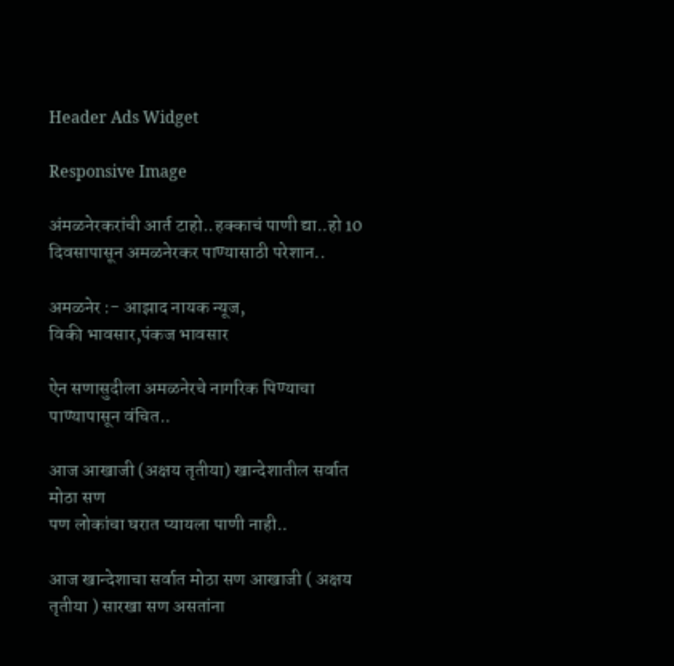Header Ads Widget

Responsive Image

अंमळनेरकरांची आर्त टाहो..हक्काचं पाणी द्या..हो 10 दिवसापासून अमळनेरकर पाण्यासाठी परेशान..

अमळनेर :- आझाद नायक न्यूज,
विकी भावसार,पंकज भावसार

ऐन सणासुदीला अमळनेरचे नागरिक पिण्याचा पाण्यापासून वंचित..

आज आखाजी (अक्षय तृतीया) खान्देशातील सर्वात मोठा सण
पण लोकांचा घरात प्यायला पाणी नाही..

आज खान्देशाचा सर्वात मोठा सण आखाजी ( अक्षय तृतीया ) सारखा सण असतांना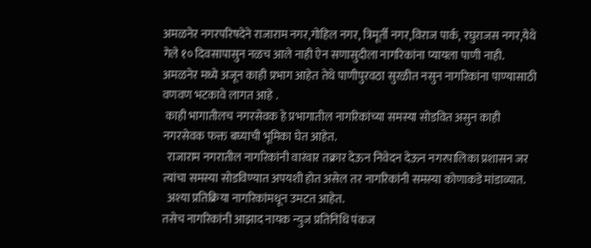अमळनेर नगरपरिषदेने राजाराम नगर,गोहिल नगर, त्रिमूर्ती नगर,विराज पार्क, रघुराजस नगर,येथे गेले १० दिवसापासुन नळच आले नाही ऐन सणासुदीला नागरिकांना प्यायला पाणी नाही.
अमळनेर मध्ये अजून काही प्रभाग आहेत तेथे पाणीपुरवठा सुरळीत नसुन नागरिकांना पाण्यासाठी वणवण भटकावे लागत आहे .
 काही भागातीलच नगरसेवक हे प्रभागातील नागरिकांच्या समस्या सोडवित असुन काही नगरसेवक फक्त बघ्याची भूमिका घेत आहेत.
  राजाराम नगरातील नागरिकांनी वारंवार तक्रार देऊन निवेदन देऊन नगरपालिका प्रशासन जर त्यांचा समस्या सोडविण्यात अपयशी होत असेल तर नागरिकांनी समस्या कोणाकडे मांडाव्यात.
  अश्या प्रतिक्रिया नागरिकांमधून उमटत आहेत.
तसेच नागरिकांनी आझाद नायक न्युज प्रतिनिधि पंकज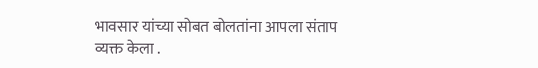भावसार यांच्या सोबत बोलतांना आपला संताप व्यक्त केला .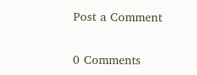Post a Comment

0 Comments